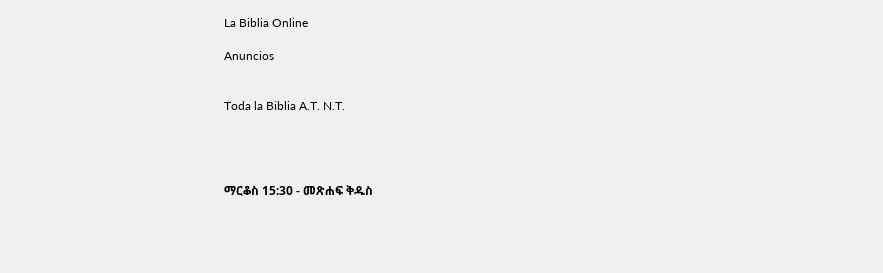La Biblia Online

Anuncios


Toda la Biblia A.T. N.T.




ማርቆስ 15:30 - መጽሐፍ ቅዱስ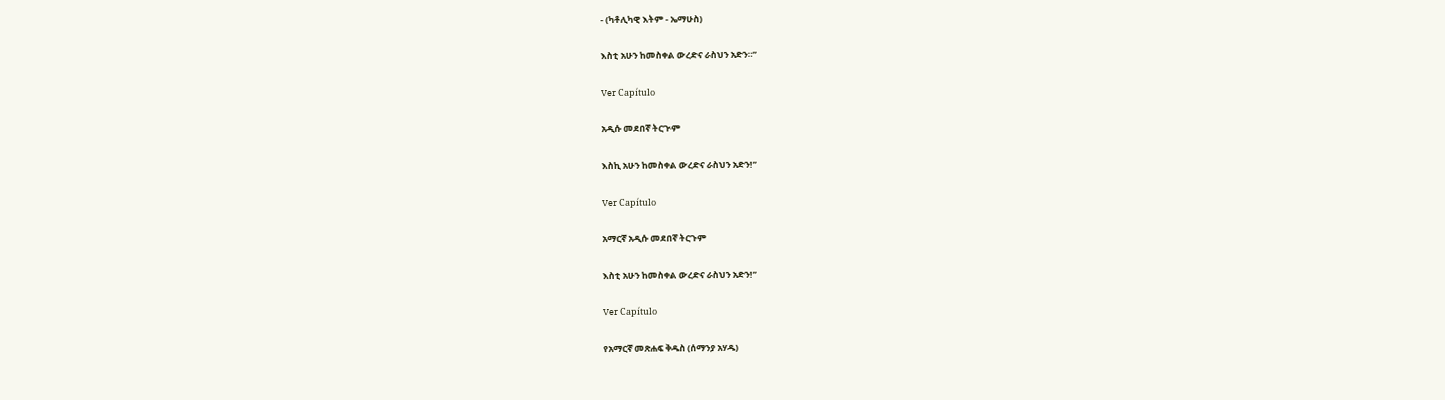- (ካቶሊካዊ እትም - ኤማሁስ)

እስቲ አሁን ከመስቀል ውረድና ራስህን አድን።”

Ver Capítulo

አዲሱ መደበኛ ትርጒም

እስኪ አሁን ከመስቀል ውረድና ራስህን አድን!”

Ver Capítulo

አማርኛ አዲሱ መደበኛ ትርጉም

እስቲ አሁን ከመስቀል ውረድና ራስህን አድን!”

Ver Capítulo

የአማርኛ መጽሐፍ ቅዱስ (ሰማንያ አሃዱ)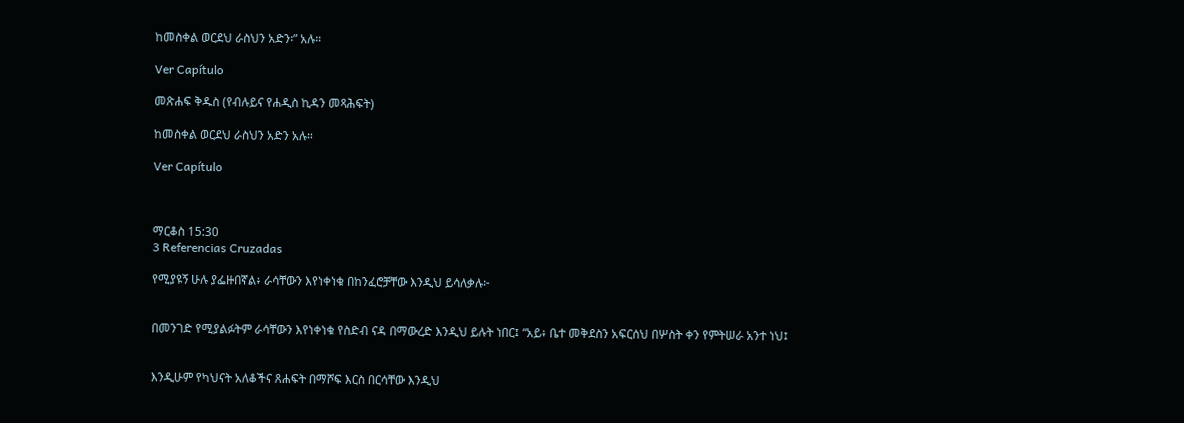ከመስቀል ወርደህ ራስህን አድን፡” አሉ።

Ver Capítulo

መጽሐፍ ቅዱስ (የብሉይና የሐዲስ ኪዳን መጻሕፍት)

ከመስቀል ወርደህ ራስህን አድን አሉ።

Ver Capítulo



ማርቆስ 15:30
3 Referencias Cruzadas

የሚያዩኝ ሁሉ ያፌዙበኛል፥ ራሳቸውን እየነቀነቁ በከንፈሮቻቸው እንዲህ ይሳለቃሉ፦


በመንገድ የሚያልፉትም ራሳቸውን እየነቀነቁ የስድብ ናዳ በማውረድ እንዲህ ይሉት ነበር፤ “አይ፥ ቤተ መቅደስን አፍርሰህ በሦስት ቀን የምትሠራ አንተ ነህ፤


እንዲሁም የካህናት አለቆችና ጸሐፍት በማሾፍ እርስ በርሳቸው እንዲህ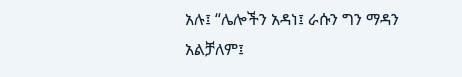አሉ፤ “ሌሎችን አዳነ፤ ራሱን ግን ማዳን አልቻለም፤